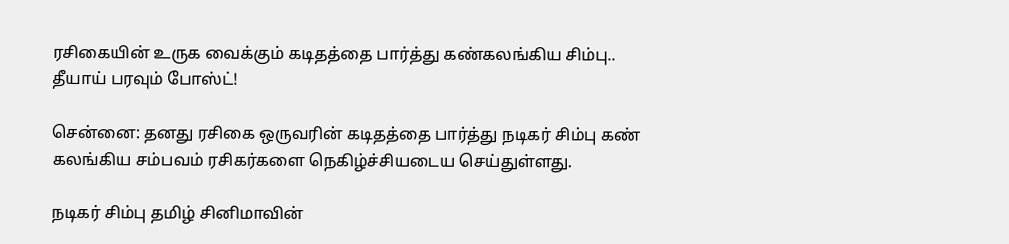ரசிகையின் உருக வைக்கும் கடிதத்தை பார்த்து கண்கலங்கிய சிம்பு.. தீயாய் பரவும் போஸ்ட்!

சென்னை: தனது ரசிகை ஒருவரின் கடிதத்தை பார்த்து நடிகர் சிம்பு கண் கலங்கிய சம்பவம் ரசிகர்களை நெகிழ்ச்சியடைய செய்துள்ளது.

நடிகர் சிம்பு தமிழ் சினிமாவின்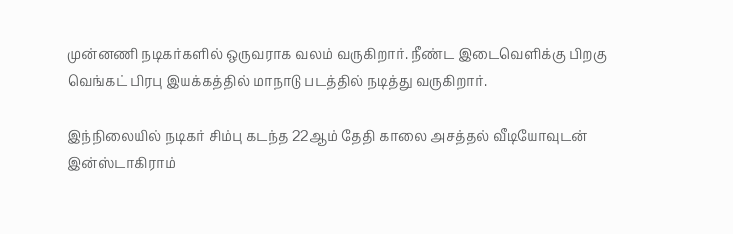முன்னணி நடிகர்களில் ஒருவராக வலம் வருகிறார். நீண்ட இடைவெளிக்கு பிறகு வெங்கட் பிரபு இயக்கத்தில் மாநாடு படத்தில் நடித்து வருகிறார்.

இந்நிலையில் நடிகர் சிம்பு கடந்த 22ஆம் தேதி காலை அசத்தல் வீடியோவுடன் இன்ஸ்டாகிராம்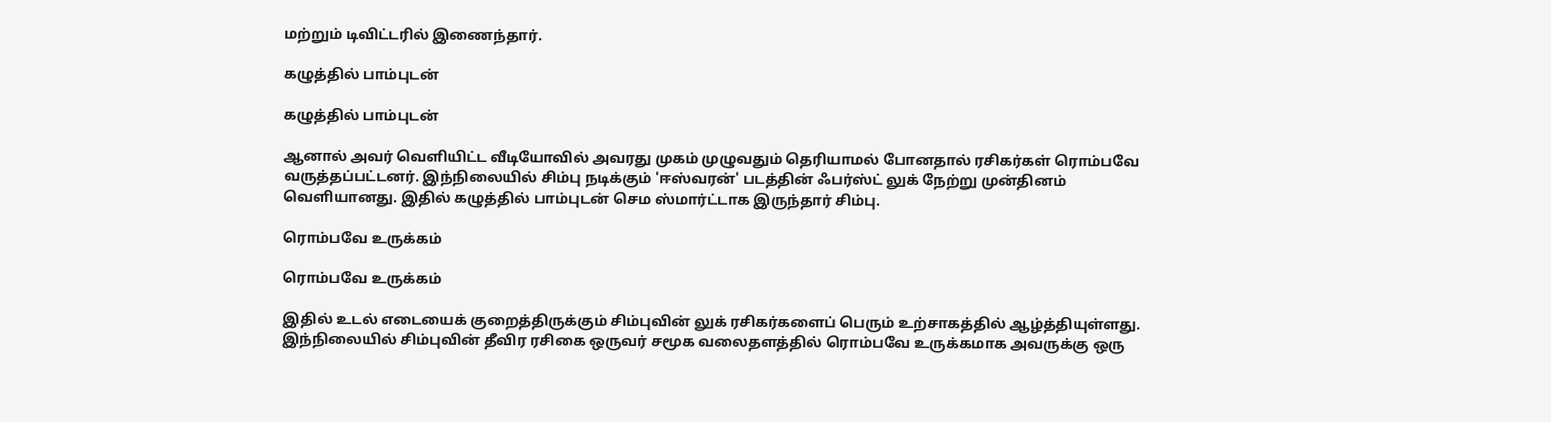மற்றும் டிவிட்டரில் இணைந்தார்.

கழுத்தில் பாம்புடன்

கழுத்தில் பாம்புடன்

ஆனால் அவர் வெளியிட்ட வீடியோவில் அவரது முகம் முழுவதும் தெரியாமல் போனதால் ரசிகர்கள் ரொம்பவே வருத்தப்பட்டனர். இந்நிலையில் சிம்பு நடிக்கும் 'ஈஸ்வரன்' படத்தின் ஃபர்ஸ்ட் லுக் நேற்று முன்தினம் வெளியானது. இதில் கழுத்தில் பாம்புடன் செம ஸ்மார்ட்டாக இருந்தார் சிம்பு.

ரொம்பவே உருக்கம்

ரொம்பவே உருக்கம்

இதில் உடல் எடையைக் குறைத்திருக்கும் சிம்புவின் லுக் ரசிகர்களைப் பெரும் உற்சாகத்தில் ஆழ்த்தியுள்ளது. இந்நிலையில் சிம்புவின் தீவிர ரசிகை ஒருவர் சமூக வலைதளத்தில் ரொம்பவே உருக்கமாக அவருக்கு ஒரு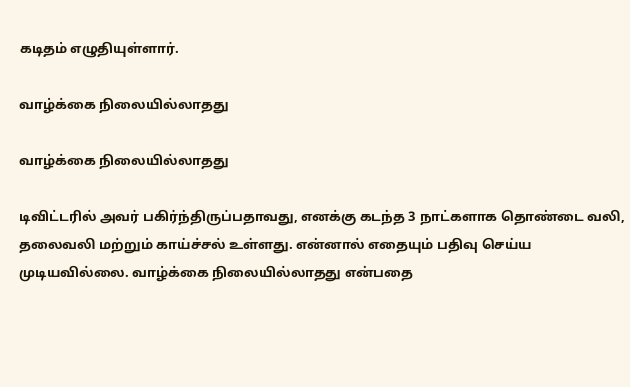கடிதம் எழுதியுள்ளார்.

வாழ்க்கை நிலையில்லாதது

வாழ்க்கை நிலையில்லாதது

டிவிட்டரில் அவர் பகிர்ந்திருப்பதாவது, எனக்கு கடந்த 3 நாட்களாக தொண்டை வலி, தலைவலி மற்றும் காய்ச்சல் உள்ளது. என்னால் எதையும் பதிவு செய்ய முடியவில்லை. வாழ்க்கை நிலையில்லாதது என்பதை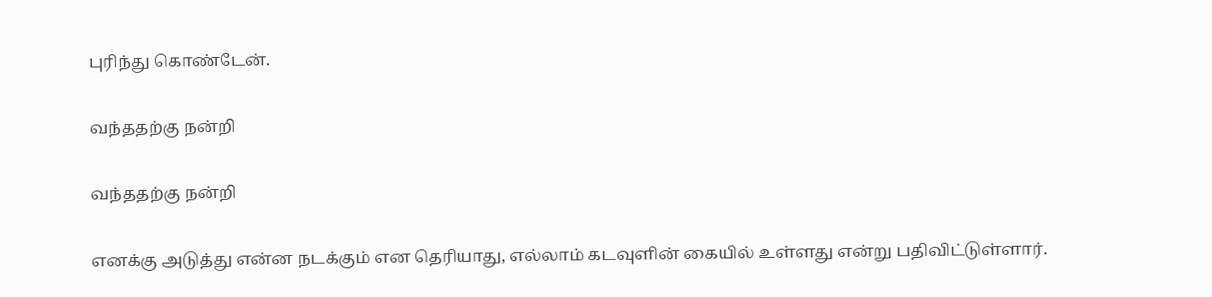புரிந்து கொண்டேன்.

வந்ததற்கு நன்றி

வந்ததற்கு நன்றி

எனக்கு அடுத்து என்ன நடக்கும் என தெரியாது, எல்லாம் கடவுளின் கையில் உள்ளது என்று பதிவிட்டுள்ளார்.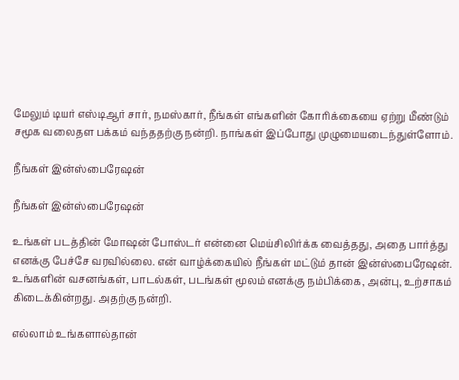மேலும் டியர் எஸ்டிஆர் சார், நமஸ்கார், நீங்கள் எங்களின் கோரிக்கையை ஏற்று மீண்டும் சமூக வலைதள பக்கம் வந்ததற்கு நன்றி. நாங்கள் இப்போது முழுமையடைந்துள்ளோம்.

நீங்கள் இன்ஸ்பைரேஷன்

நீங்கள் இன்ஸ்பைரேஷன்

உங்கள் படத்தின் மோஷன் போஸ்டர் என்னை மெய்சிலிர்க்க வைத்தது, அதை பார்த்து எனக்கு பேச்சே வரவில்லை. என் வாழ்க்கையில் நீங்கள் மட்டும் தான் இன்ஸ்பைரேஷன். உங்களின் வசனங்கள், பாடல்கள், படங்கள் மூலம் எனக்கு நம்பிக்கை, அன்பு, உற்சாகம் கிடைக்கின்றது. அதற்கு நன்றி.

எல்லாம் உங்களால்தான்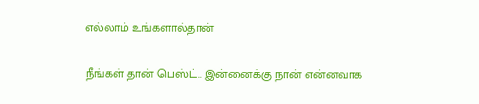எல்லாம் உங்களால்தான்

நீங்கள் தான் பெஸ்ட்.. இன்னைக்கு நான் என்னவாக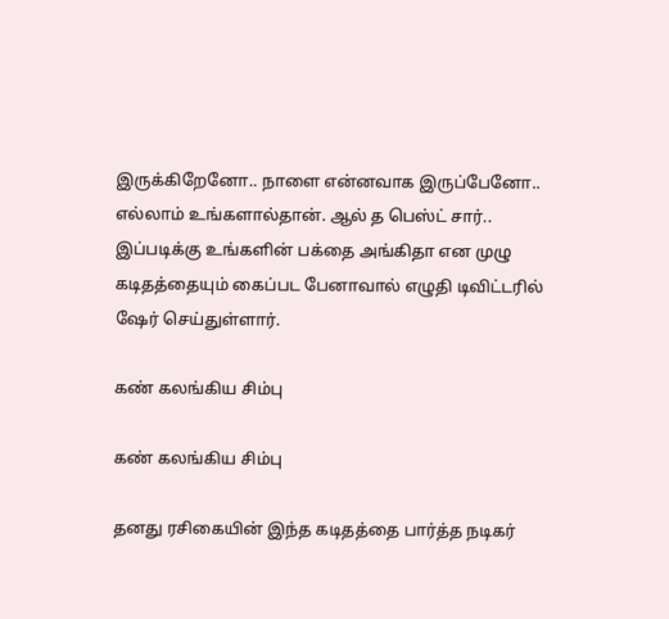இருக்கிறேனோ.. நாளை என்னவாக இருப்பேனோ.. எல்லாம் உங்களால்தான். ஆல் த பெஸ்ட் சார்.. இப்படிக்கு உங்களின் பக்தை அங்கிதா என முழு கடிதத்தையும் கைப்பட பேனாவால் எழுதி டிவிட்டரில் ஷேர் செய்துள்ளார்.

கண் கலங்கிய சிம்பு

கண் கலங்கிய சிம்பு

தனது ரசிகையின் இந்த கடிதத்தை பார்த்த நடிகர்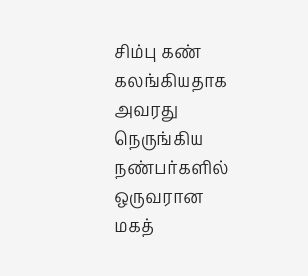சிம்பு கண் கலங்கியதாக அவரது நெருங்கிய நண்பர்களில் ஒருவரான மகத்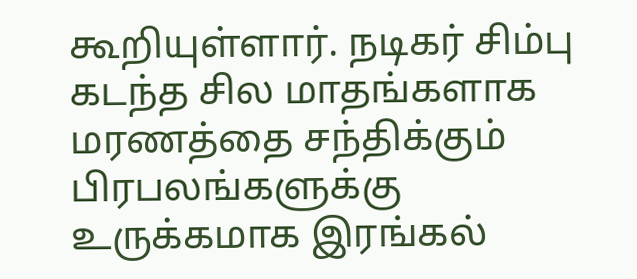கூறியுள்ளார். நடிகர் சிம்பு கடந்த சில மாதங்களாக மரணத்தை சந்திக்கும் பிரபலங்களுக்கு உருக்கமாக இரங்கல்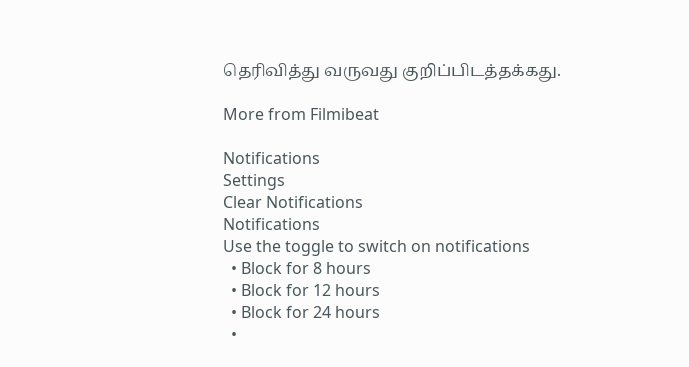தெரிவித்து வருவது குறிப்பிடத்தக்கது.

More from Filmibeat

Notifications
Settings
Clear Notifications
Notifications
Use the toggle to switch on notifications
  • Block for 8 hours
  • Block for 12 hours
  • Block for 24 hours
  •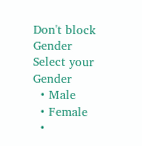Don't block
Gender
Select your Gender
  • Male
  • Female
  •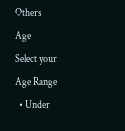Others
Age
Select your Age Range
  • Under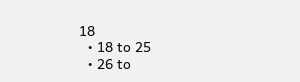18
  • 18 to 25
  • 26 to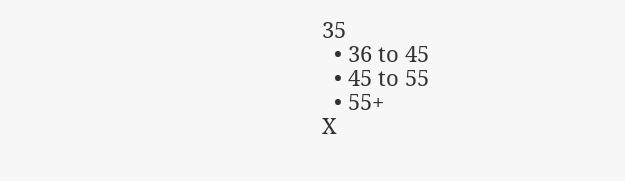35
  • 36 to 45
  • 45 to 55
  • 55+
X